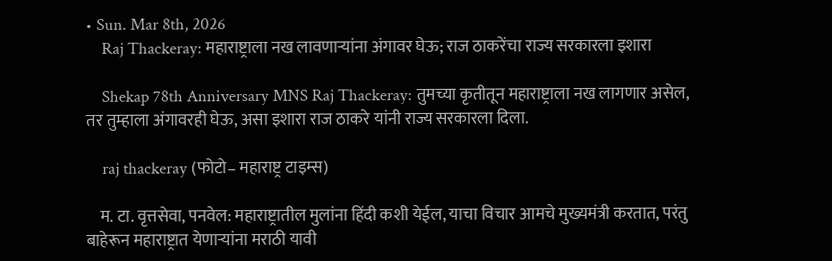• Sun. Mar 8th, 2026
    Raj Thackeray: महाराष्ट्राला नख लावणाऱ्यांना अंगावर घेऊ; राज ठाकरेंचा राज्य सरकारला इशारा

    Shekap 78th Anniversary MNS Raj Thackeray: तुमच्या कृतीतून महाराष्ट्राला नख लागणार असेल, तर तुम्हाला अंगावरही घेऊ, असा इशारा राज ठाकरे यांनी राज्य सरकारला दिला.

    raj thackeray (फोटो– महाराष्ट्र टाइम्स)

    म. टा. वृत्तसेवा, पनवेल: महाराष्ट्रातील मुलांना हिंदी कशी येईल, याचा विचार आमचे मुख्यमंत्री करतात, परंतु बाहेरून महाराष्ट्रात येणाऱ्यांना मराठी यावी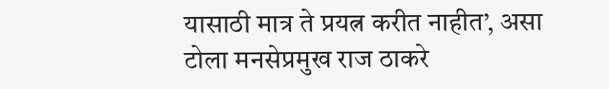यासाठी मात्र ते प्रयत्न करीत नाहीत’, असा टोला मनसेप्रमुख राज ठाकरे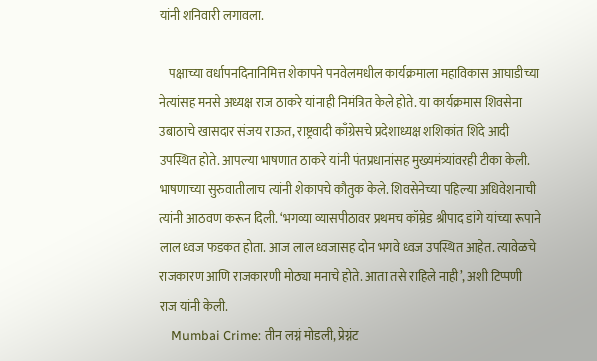यांनी शनिवारी लगावला.

    पक्षाच्या वर्धापनदिनानिमित्त शेकापने पनवेलमधील कार्यक्रमाला महाविकास आघाडीच्या नेत्यांसह मनसे अध्यक्ष राज ठाकरे यांनाही निमंत्रित केले होते. या कार्यक्रमास शिवसेना उबाठाचे खासदार संजय राऊत, राष्ट्रवादी काँग्रेसचे प्रदेशाध्यक्ष शशिकांत शिंदे आदी उपस्थित होते. आपल्या भाषणात ठाकरे यांनी पंतप्रधानांसह मुख्यमंत्र्यांवरही टीका केली. भाषणाच्या सुरुवातीलाच त्यांनी शेकापचे कौतुक केले. शिवसेनेच्या पहिल्या अधिवेशनाची त्यांनी आठवण करून दिली. ‘भगव्या व्यासपीठावर प्रथमच कॉम्रेड श्रीपाद डांगे यांच्या रूपाने लाल ध्वज फडकत होता. आज लाल ध्वजासह दोन भगवे ध्वज उपस्थित आहेत. त्यावेळचे राजकारण आणि राजकारणी मोठ्या मनाचे होते. आता तसे राहिले नाही’, अशी टिप्पणी राज यांनी केली.
    Mumbai Crime: तीन लग्नं मोडली, प्रेग्नंट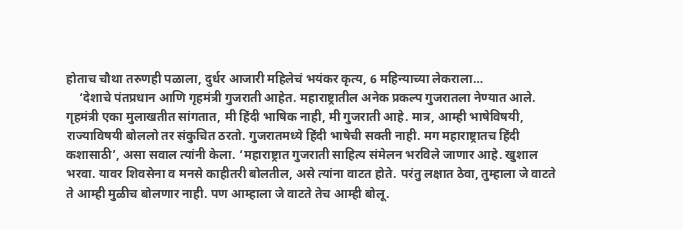होताच चौथा तरुणही पळाला, दुर्धर आजारी महिलेचं भयंकर कृत्य, 6 महिन्याच्या लेकराला…
    ‘देशाचे पंतप्रधान आणि गृहमंत्री गुजराती आहेत. महाराष्ट्रातील अनेक प्रकल्प गुजरातला नेण्यात आले. गृहमंत्री एका मुलाखतीत सांगतात, मी हिंदी भाषिक नाही, मी गुजराती आहे. मात्र, आम्ही भाषेविषयी, राज्याविषयी बोललो तर संकुचित ठरतो. गुजरातमध्ये हिंदी भाषेची सक्ती नाही. मग महाराष्ट्रातच हिंदी कशासाठी’, असा सवाल त्यांनी केला. ‘महाराष्ट्रात गुजराती साहित्य संमेलन भरविले जाणार आहे. खुशाल भरवा. यावर शिवसेना व मनसे काहीतरी बोलतील, असे त्यांना वाटत होते. परंतु लक्षात ठेवा, तुम्हाला जे वाटते ते आम्ही मुळीच बोलणार नाही. पण आम्हाला जे वाटते तेच आम्ही बोलू.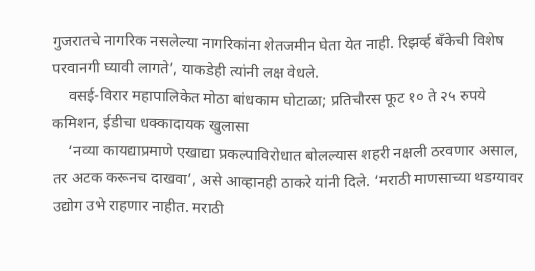गुजरातचे नागरिक नसलेल्या नागरिकांना शेतजमीन घेता येत नाही. रिझर्व्ह बँकेची विशेष परवानगी घ्यावी लागते’, याकडेही त्यांनी लक्ष वेधले.
    वसई-विरार महापालिकेत मोठा बांधकाम घोटाळा; प्रतिचौरस फूट १० ते २५ रुपये कमिशन, ईडीचा धक्कादायक खुलासा
    ‘नव्या कायद्याप्रमाणे एखाद्या प्रकल्पाविरोधात बोलल्यास शहरी नक्षली ठरवणार असाल, तर अटक करूनच दाखवा’, असे आव्हानही ठाकरे यांनी दिले. ‘मराठी माणसाच्या थडग्यावर उद्योग उभे राहणार नाहीत. मराठी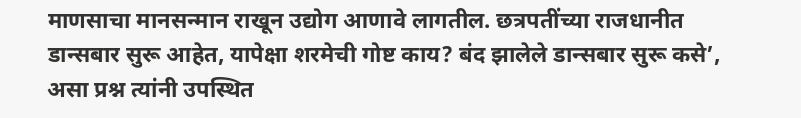माणसाचा मानसन्मान राखून उद्योग आणावे लागतील. छत्रपतींच्या राजधानीत डान्सबार सुरू आहेत, यापेक्षा शरमेची गोष्ट काय? बंद झालेले डान्सबार सुरू कसे’, असा प्रश्न त्यांनी उपस्थित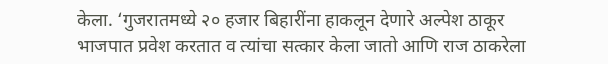केला. ‘गुजरातमध्ये २० हजार बिहारींना हाकलून देणारे अल्पेश ठाकूर भाजपात प्रवेश करतात व त्यांचा सत्कार केला जातो आणि राज ठाकरेला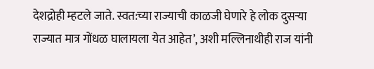देशद्रोही म्हटले जाते. स्वत:च्या राज्याची काळजी घेणारे हे लोक दुसऱ्या राज्यात मात्र गोंधळ घालायला येत आहेत’, अशी मल्लिनाथीही राज यांनी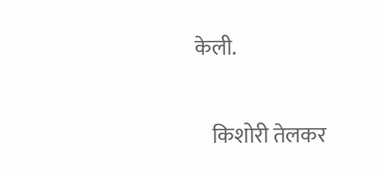केली.

    किशोरी तेलकर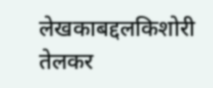लेखकाबद्दलकिशोरी तेलकर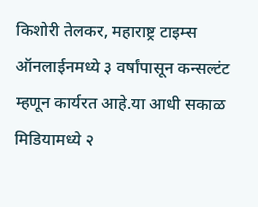किशोरी तेलकर, महाराष्ट्र टाइम्स ऑनलाईनमध्ये ३ वर्षांपासून कन्सल्टंट म्हणून कार्यरत आहे.या आधी सकाळ मिडियामध्ये २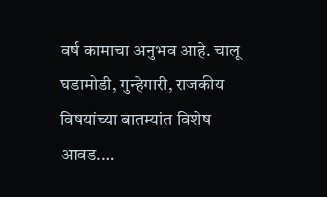वर्ष कामाचा अनुभव आहे. चालू घडामोडी, गुन्हेगारी, राजकीय विषयांच्या बातम्यांत विशेष आवड.…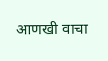आणखी वाचा